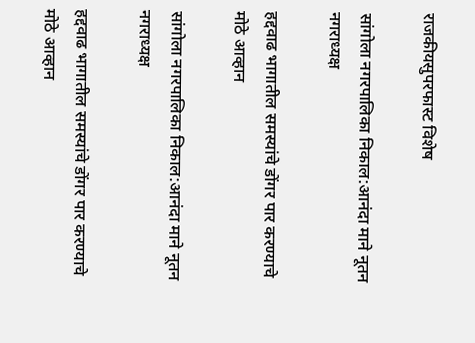राजकीयसुपरफास्ट विशेष

सांगोला नगरपालिका निकाल:आनंदा माने नूतन नगराध्यक्ष

हद्दवाढ भागातील समस्यांचे डोंगर पार करण्याचे मोठे आव्हान

सांगोला नगरपालिका निकाल:आनंदा माने नूतन नगराध्यक्ष

हद्दवाढ भागातील समस्यांचे डोंगर पार करण्याचे मोठे आव्हान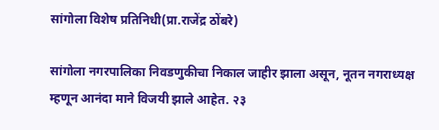सांगोला विशेष प्रतिनिधी(प्रा.राजेंद्र ठोंबरे)

सांगोला नगरपालिका निवडणुकीचा निकाल जाहीर झाला असून, नूतन नगराध्यक्ष म्हणून आनंदा माने विजयी झाले आहेत. २३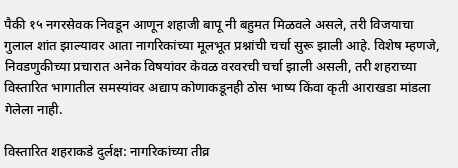पैकी १५ नगरसेवक निवडून आणून शहाजी बापू नी बहुमत मिळवले असले, तरी विजयाचा गुलाल शांत झाल्यावर आता नागरिकांच्या मूलभूत प्रश्नांची चर्चा सुरू झाली आहे. विशेष म्हणजे, निवडणुकीच्या प्रचारात अनेक विषयांवर केवळ वरवरची चर्चा झाली असली, तरी शहराच्या विस्तारित भागातील समस्यांवर अद्याप कोणाकडूनही ठोस भाष्य किंवा कृती आराखडा मांडला गेलेला नाही.

विस्तारित शहराकडे दुर्लक्ष: नागरिकांच्या तीव्र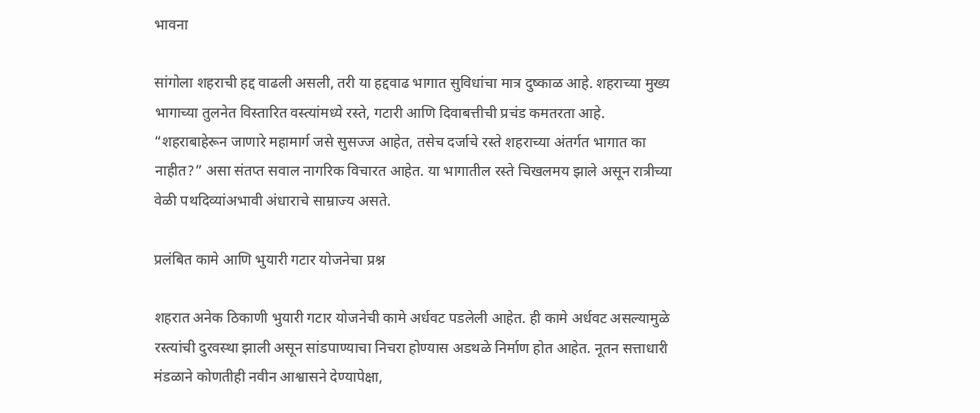भावना

सांगोला शहराची हद्द वाढली असली, तरी या हद्दवाढ भागात सुविधांचा मात्र दुष्काळ आहे. शहराच्या मुख्य भागाच्या तुलनेत विस्तारित वस्त्यांमध्ये रस्ते, गटारी आणि दिवाबत्तीची प्रचंड कमतरता आहे. “शहराबाहेरून जाणारे महामार्ग जसे सुसज्ज आहेत, तसेच दर्जाचे रस्ते शहराच्या अंतर्गत भागात का नाहीत?” असा संतप्त सवाल नागरिक विचारत आहेत. या भागातील रस्ते चिखलमय झाले असून रात्रीच्या वेळी पथदिव्यांअभावी अंधाराचे साम्राज्य असते.

प्रलंबित कामे आणि भुयारी गटार योजनेचा प्रश्न

शहरात अनेक ठिकाणी भुयारी गटार योजनेची कामे अर्धवट पडलेली आहेत. ही कामे अर्धवट असल्यामुळे रस्त्यांची दुरवस्था झाली असून सांडपाण्याचा निचरा होण्यास अडथळे निर्माण होत आहेत. नूतन सत्ताधारी मंडळाने कोणतीही नवीन आश्वासने देण्यापेक्षा,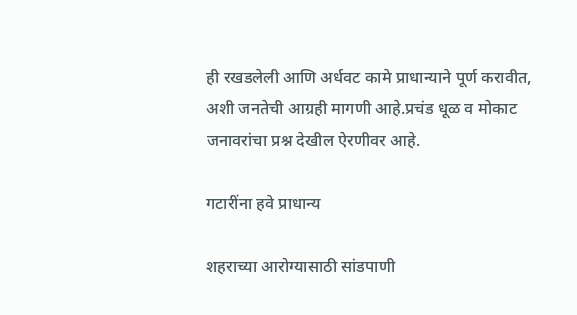ही रखडलेली आणि अर्धवट कामे प्राधान्याने पूर्ण करावीत, अशी जनतेची आग्रही मागणी आहे.प्रचंड धूळ व मोकाट जनावरांचा प्रश्न देखील ऐरणीवर आहे.

गटारींना हवे प्राधान्य

शहराच्या आरोग्यासाठी सांडपाणी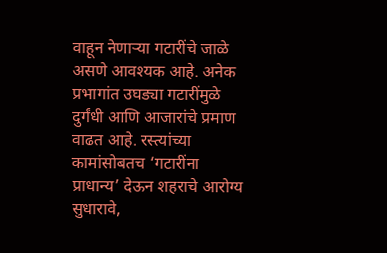वाहून नेणाऱ्या गटारींचे जाळे असणे आवश्यक आहे. अनेक प्रभागांत उघड्या गटारींमुळे दुर्गंधी आणि आजारांचे प्रमाण वाढत आहे. रस्त्यांच्या कामांसोबतच ‘गटारींना प्राधान्य’ देऊन शहराचे आरोग्य सुधारावे,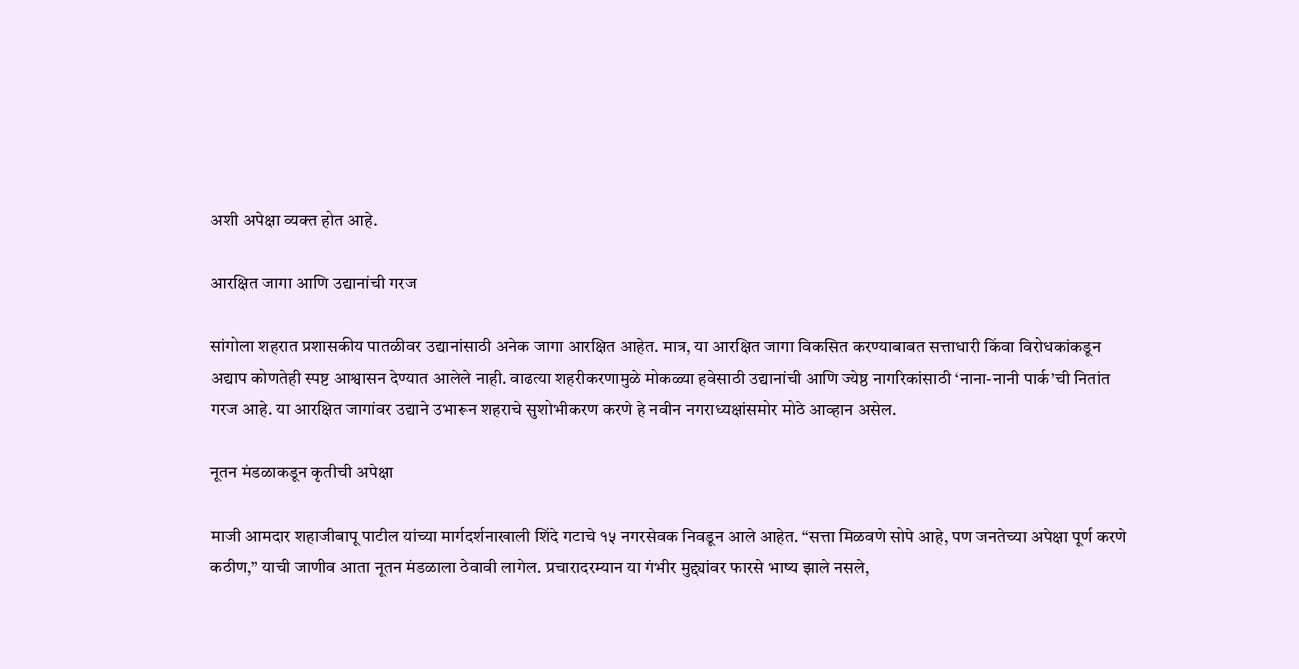अशी अपेक्षा व्यक्त होत आहे.

आरक्षित जागा आणि उद्यानांची गरज

सांगोला शहरात प्रशासकीय पातळीवर उद्यानांसाठी अनेक जागा आरक्षित आहेत. मात्र, या आरक्षित जागा विकसित करण्याबाबत सत्ताधारी किंवा विरोधकांकडून अद्याप कोणतेही स्पष्ट आश्वासन देण्यात आलेले नाही. वाढत्या शहरीकरणामुळे मोकळ्या हवेसाठी उद्यानांची आणि ज्येष्ठ नागरिकांसाठी ‘नाना-नानी पार्क’ची नितांत गरज आहे. या आरक्षित जागांवर उद्याने उभारून शहराचे सुशोभीकरण करणे हे नवीन नगराध्यक्षांसमोर मोठे आव्हान असेल.

नूतन मंडळाकडून कृतीची अपेक्षा

माजी आमदार शहाजीबापू पाटील यांच्या मार्गदर्शनाखाली शिंदे गटाचे १५ नगरसेवक निवडून आले आहेत. “सत्ता मिळवणे सोपे आहे, पण जनतेच्या अपेक्षा पूर्ण करणे कठीण,” याची जाणीव आता नूतन मंडळाला ठेवावी लागेल. प्रचारादरम्यान या गंभीर मुद्द्यांवर फारसे भाष्य झाले नसले,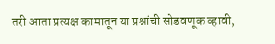तरी आता प्रत्यक्ष कामातून या प्रश्नांची सोडवणूक व्हावी,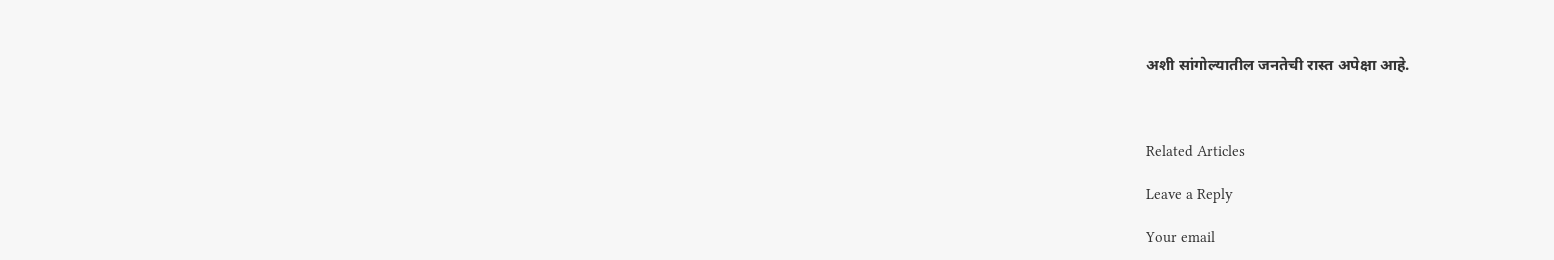अशी सांगोल्यातील जनतेची रास्त अपेक्षा आहे.



Related Articles

Leave a Reply

Your email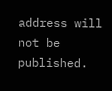address will not be published.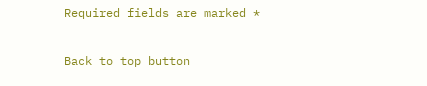Required fields are marked *

Back to top button